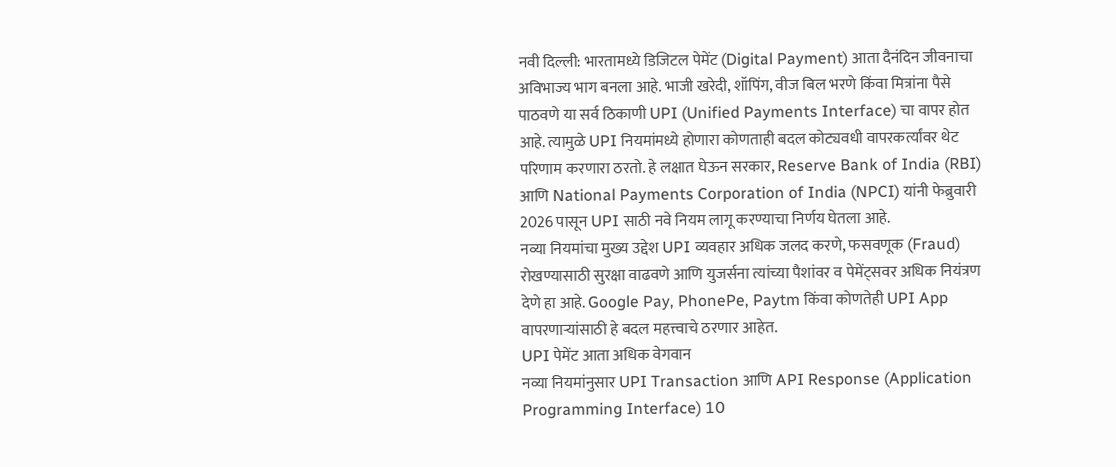नवी दिल्ली: भारतामध्ये डिजिटल पेमेंट (Digital Payment) आता दैनंदिन जीवनाचा अविभाज्य भाग बनला आहे. भाजी खरेदी, शॉपिंग, वीज बिल भरणे किंवा मित्रांना पैसे पाठवणे या सर्व ठिकाणी UPI (Unified Payments Interface) चा वापर होत आहे. त्यामुळे UPI नियमांमध्ये होणारा कोणताही बदल कोट्यवधी वापरकर्त्यांवर थेट परिणाम करणारा ठरतो. हे लक्षात घेऊन सरकार, Reserve Bank of India (RBI) आणि National Payments Corporation of India (NPCI) यांनी फेब्रुवारी 2026 पासून UPI साठी नवे नियम लागू करण्याचा निर्णय घेतला आहे.
नव्या नियमांचा मुख्य उद्देश UPI व्यवहार अधिक जलद करणे, फसवणूक (Fraud) रोखण्यासाठी सुरक्षा वाढवणे आणि युजर्सना त्यांच्या पैशांवर व पेमेंट्सवर अधिक नियंत्रण देणे हा आहे. Google Pay, PhonePe, Paytm किंवा कोणतेही UPI App वापरणाऱ्यांसाठी हे बदल महत्त्वाचे ठरणार आहेत.
UPI पेमेंट आता अधिक वेगवान
नव्या नियमांनुसार UPI Transaction आणि API Response (Application Programming Interface) 10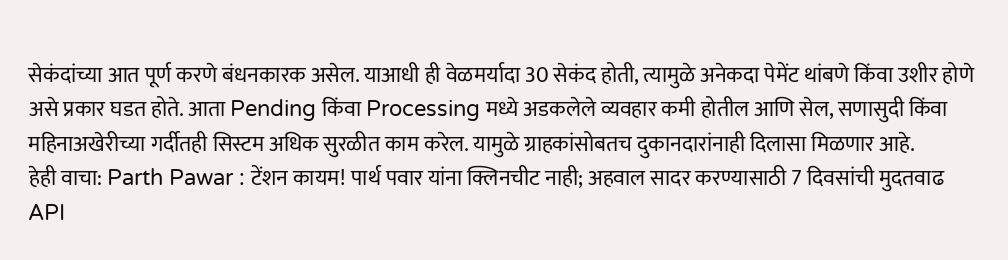सेकंदांच्या आत पूर्ण करणे बंधनकारक असेल. याआधी ही वेळमर्यादा 30 सेकंद होती, त्यामुळे अनेकदा पेमेंट थांबणे किंवा उशीर होणे असे प्रकार घडत होते. आता Pending किंवा Processing मध्ये अडकलेले व्यवहार कमी होतील आणि सेल, सणासुदी किंवा महिनाअखेरीच्या गर्दीतही सिस्टम अधिक सुरळीत काम करेल. यामुळे ग्राहकांसोबतच दुकानदारांनाही दिलासा मिळणार आहे.
हेही वाचा: Parth Pawar : टेंशन कायम! पार्थ पवार यांना क्लिनचीट नाही; अहवाल सादर करण्यासाठी 7 दिवसांची मुदतवाढ
API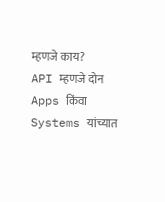म्हणजे काय?
API म्हणजे दोन Apps किंवा Systems यांच्यात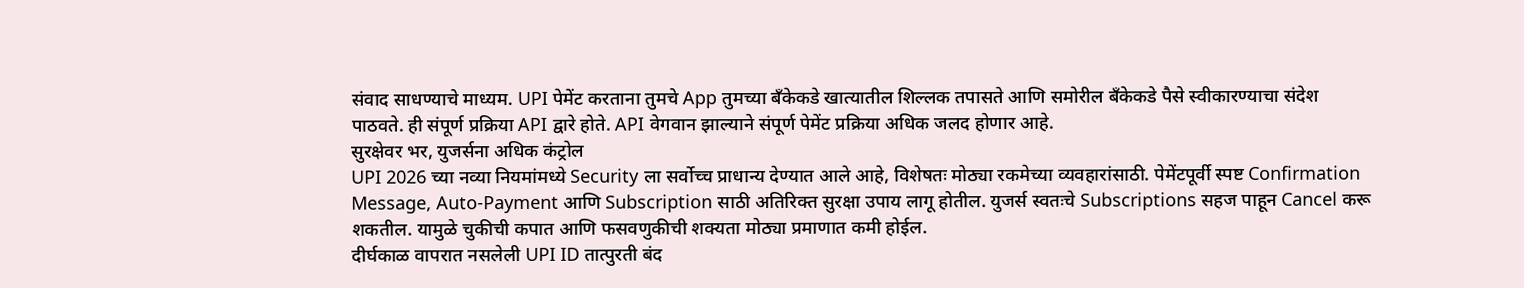संवाद साधण्याचे माध्यम. UPI पेमेंट करताना तुमचे App तुमच्या बँकेकडे खात्यातील शिल्लक तपासते आणि समोरील बँकेकडे पैसे स्वीकारण्याचा संदेश पाठवते. ही संपूर्ण प्रक्रिया API द्वारे होते. API वेगवान झाल्याने संपूर्ण पेमेंट प्रक्रिया अधिक जलद होणार आहे.
सुरक्षेवर भर, युजर्सना अधिक कंट्रोल
UPI 2026 च्या नव्या नियमांमध्ये Security ला सर्वोच्च प्राधान्य देण्यात आले आहे, विशेषतः मोठ्या रकमेच्या व्यवहारांसाठी. पेमेंटपूर्वी स्पष्ट Confirmation Message, Auto-Payment आणि Subscription साठी अतिरिक्त सुरक्षा उपाय लागू होतील. युजर्स स्वतःचे Subscriptions सहज पाहून Cancel करू शकतील. यामुळे चुकीची कपात आणि फसवणुकीची शक्यता मोठ्या प्रमाणात कमी होईल.
दीर्घकाळ वापरात नसलेली UPI ID तात्पुरती बंद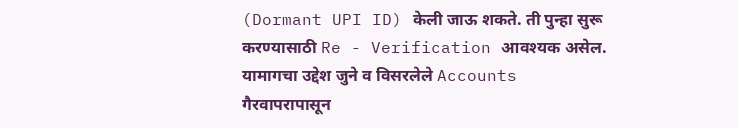(Dormant UPI ID) केली जाऊ शकते. ती पुन्हा सुरू करण्यासाठी Re - Verification आवश्यक असेल. यामागचा उद्देश जुने व विसरलेले Accounts गैरवापरापासून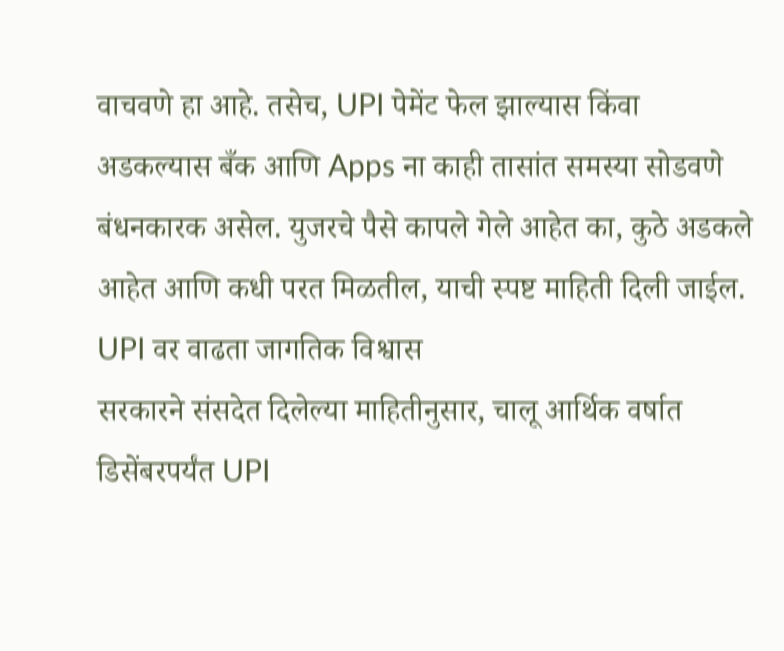वाचवणे हा आहे. तसेच, UPI पेमेंट फेल झाल्यास किंवा अडकल्यास बँक आणि Apps ना काही तासांत समस्या सोडवणे बंधनकारक असेल. युजरचे पैसे कापले गेले आहेत का, कुठे अडकले आहेत आणि कधी परत मिळतील, याची स्पष्ट माहिती दिली जाईल.
UPI वर वाढता जागतिक विश्वास
सरकारने संसदेत दिलेल्या माहितीनुसार, चालू आर्थिक वर्षात डिसेंबरपर्यंत UPI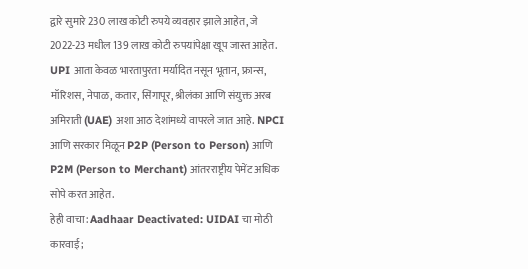द्वारे सुमारे 230 लाख कोटी रुपये व्यवहार झाले आहेत, जे 2022-23 मधील 139 लाख कोटी रुपयांपेक्षा खूप जास्त आहेत. UPI आता केवळ भारतापुरता मर्यादित नसून भूतान, फ्रान्स, मॉरिशस, नेपाळ, कतार, सिंगापूर, श्रीलंका आणि संयुक्त अरब अमिराती (UAE) अशा आठ देशांमध्ये वापरले जात आहे. NPCI आणि सरकार मिळून P2P (Person to Person) आणि P2M (Person to Merchant) आंतरराष्ट्रीय पेमेंट अधिक सोपे करत आहेत.
हेही वाचा: Aadhaar Deactivated: UIDAI चा मोठी कारवाई;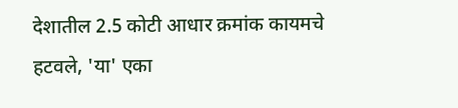देशातील 2.5 कोटी आधार क्रमांक कायमचे हटवले, 'या' एका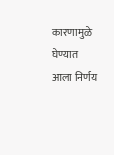कारणामुळे घेण्यात आला निर्णय